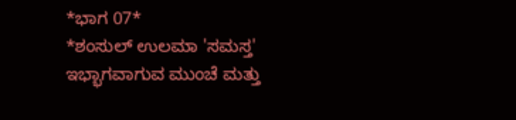*ಭಾಗ 07*
*ಶಂಸುಲ್ ಉಲಮಾ 'ಸಮಸ್ತ' ಇಭ್ಭಾಗವಾಗುವ ಮುಂಚೆ ಮತ್ತು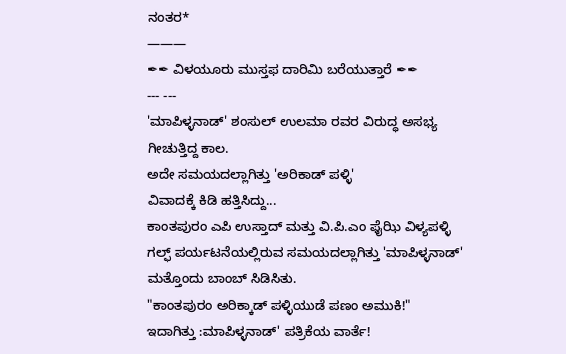ನಂತರ*
———
✒✒ ವಿಳಯೂರು ಮುಸ್ತಫ ದಾರಿಮಿ ಬರೆಯುತ್ತಾರೆ ✒✒
--- ---
'ಮಾಪಿಳ್ಳನಾಡ್' ಶಂಸುಲ್ ಉಲಮಾ ರವರ ವಿರುದ್ಧ ಅಸಭ್ಯ ಗೀಚುತ್ತಿದ್ದ ಕಾಲ.
ಅದೇ ಸಮಯದಲ್ಲಾಗಿತ್ತು 'ಅರಿಕಾಡ್ ಪಳ್ಳಿ'
ವಿವಾದಕ್ಕೆ ಕಿಡಿ ಹತ್ತಿಸಿದ್ದು...
ಕಾಂತಪುರಂ ಎಪಿ ಉಸ್ತಾದ್ ಮತ್ತು ವಿ.ಪಿ.ಎಂ ಫೈಝಿ ವಿಳ್ಯಪಳ್ಳಿ ಗಲ್ಫ್ ಪರ್ಯಟನೆಯಲ್ಲಿರುವ ಸಮಯದಲ್ಲಾಗಿತ್ತು 'ಮಾಪಿಳ್ಳನಾಡ್' ಮತ್ತೊಂದು ಬಾಂಬ್ ಸಿಡಿಸಿತು.
"ಕಾಂತಪುರಂ ಅರಿಕ್ಕಾಡ್ ಪಳ್ಳಿಯುಡೆ ಪಣಂ ಅಮುಕಿ!"
ಇದಾಗಿತ್ತು :ಮಾಪಿಳ್ಳನಾಡ್' ಪತ್ರಿಕೆಯ ವಾರ್ತೆ!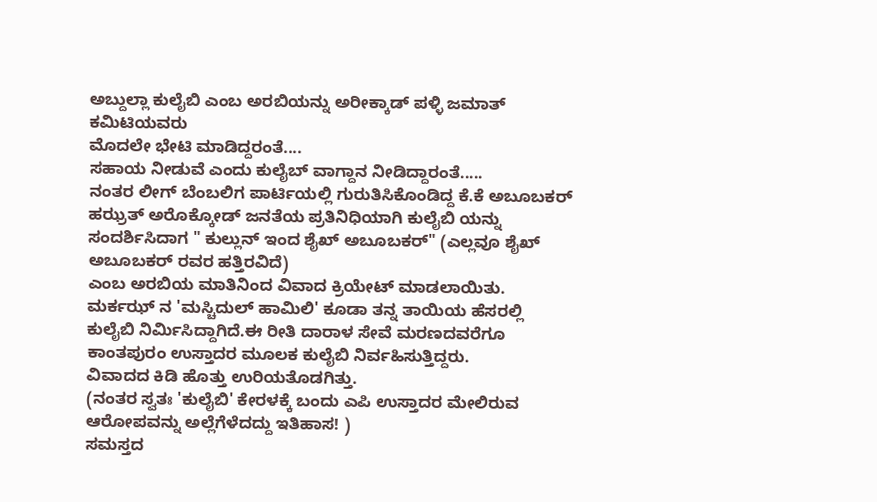ಅಬ್ದುಲ್ಲಾ ಕುಲೈಬಿ ಎಂಬ ಅರಬಿಯನ್ನು ಅರೀಕ್ಕಾಡ್ ಪಳ್ಳಿ ಜಮಾತ್ ಕಮಿಟಿಯವರು
ಮೊದಲೇ ಭೇಟಿ ಮಾಡಿದ್ದರಂತೆ....
ಸಹಾಯ ನೀಡುವೆ ಎಂದು ಕುಲೈಬ್ ವಾಗ್ದಾನ ನೀಡಿದ್ದಾರಂತೆ.....
ನಂತರ ಲೀಗ್ ಬೆಂಬಲಿಗ ಪಾರ್ಟಿಯಲ್ಲಿ ಗುರುತಿಸಿಕೊಂಡಿದ್ದ ಕೆ.ಕೆ ಅಬೂಬಕರ್ ಹಝ್ರತ್ ಅರೊಕ್ಕೋಡ್ ಜನತೆಯ ಪ್ರತಿನಿಧಿಯಾಗಿ ಕುಲೈಬಿ ಯನ್ನು ಸಂದರ್ಶಿಸಿದಾಗ " ಕುಲ್ಲುನ್ ಇಂದ ಶೈಖ್ ಅಬೂಬಕರ್" (ಎಲ್ಲವೂ ಶೈಖ್ ಅಬೂಬಕರ್ ರವರ ಹತ್ತಿರವಿದೆ)
ಎಂಬ ಅರಬಿಯ ಮಾತಿನಿಂದ ವಿವಾದ ಕ್ರಿಯೇಟ್ ಮಾಡಲಾಯಿತು.
ಮರ್ಕಝ್ ನ 'ಮಸ್ಚಿದುಲ್ ಹಾಮಿಲಿ' ಕೂಡಾ ತನ್ನ ತಾಯಿಯ ಹೆಸರಲ್ಲಿ ಕುಲೈಬಿ ನಿರ್ಮಿಸಿದ್ದಾಗಿದೆ.ಈ ರೀತಿ ದಾರಾಳ ಸೇವೆ ಮರಣದವರೆಗೂ ಕಾಂತಪುರಂ ಉಸ್ತಾದರ ಮೂಲಕ ಕುಲೈಬಿ ನಿರ್ವಹಿಸುತ್ತಿದ್ದರು.
ವಿವಾದದ ಕಿಡಿ ಹೊತ್ತು ಉರಿಯತೊಡಗಿತ್ತು.
(ನಂತರ ಸ್ವತಃ 'ಕುಲೈಬಿ' ಕೇರಳಕ್ಕೆ ಬಂದು ಎಪಿ ಉಸ್ತಾದರ ಮೇಲಿರುವ ಆರೋಪವನ್ನು ಅಲ್ಲೆಗೆಳೆದದ್ದು ಇತಿಹಾಸ! )
ಸಮಸ್ತದ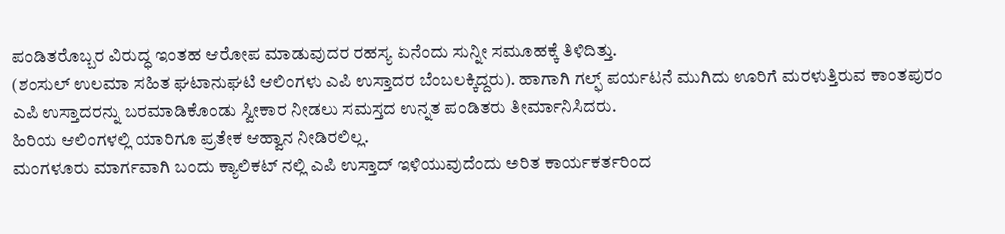ಪಂಡಿತರೊಬ್ಬರ ವಿರುದ್ಧ ಇಂತಹ ಆರೋಪ ಮಾಡುವುದರ ರಹಸ್ಯ ಏನೆಂದು ಸುನ್ನೀ ಸಮೂಹಕ್ಕೆ ತಿಳಿದಿತ್ತು.
(ಶಂಸುಲ್ ಉಲಮಾ ಸಹಿತ ಘಟಾನುಘಟಿ ಆಲಿಂಗಳು ಎಪಿ ಉಸ್ತಾದರ ಬೆಂಬಲಕ್ಕಿದ್ದರು). ಹಾಗಾಗಿ ಗಲ್ಫ್ ಪರ್ಯಟನೆ ಮುಗಿದು ಊರಿಗೆ ಮರಳುತ್ತಿರುವ ಕಾಂತಪುರಂ ಎಪಿ ಉಸ್ತಾದರನ್ನು ಬರಮಾಡಿಕೊಂಡು ಸ್ವೀಕಾರ ನೀಡಲು ಸಮಸ್ತದ ಉನ್ನತ ಪಂಡಿತರು ತೀರ್ಮಾನಿಸಿದರು.
ಹಿರಿಯ ಆಲಿಂಗಳಲ್ಲಿ ಯಾರಿಗೂ ಪ್ರತೇಕ ಆಹ್ವಾನ ನೀಡಿರಲಿಲ್ಲ.
ಮಂಗಳೂರು ಮಾರ್ಗವಾಗಿ ಬಂದು ಕ್ಯಾಲಿಕಟ್ ನಲ್ಲಿ ಎಪಿ ಉಸ್ತಾದ್ ಇಳಿಯುವುದೆಂದು ಅರಿತ ಕಾರ್ಯಕರ್ತರಿಂದ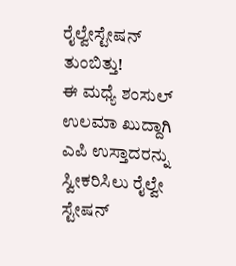ರೈಲ್ವೇಸ್ಟೇಷನ್ ತುಂಬಿತ್ತು!
ಈ ಮಧ್ಯೆ ಶಂಸುಲ್ ಉಲಮಾ ಖುದ್ದಾಗಿ ಎಪಿ ಉಸ್ತಾದರನ್ನು ಸ್ವೀಕರಿಸಿಲು ರೈಲ್ವೇ ಸ್ಟೇಷನ್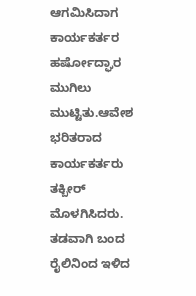ಆಗಮಿಸಿದಾಗ ಕಾರ್ಯಕರ್ತರ ಹರ್ಷೋದ್ಘಾರ ಮುಗಿಲು ಮುಟ್ಟಿತು.ಆವೇಶ ಭರಿತರಾದ ಕಾರ್ಯಕರ್ತರು ತಕ್ಬೀರ್ ಮೊಳಗಿಸಿದರು.
ತಡವಾಗಿ ಬಂದ ರೈಲಿನಿಂದ ಇಳಿದ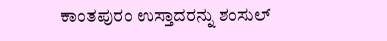ಕಾಂತಪುರಂ ಉಸ್ತಾದರನ್ನು ಶಂಸುಲ್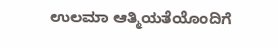ಉಲಮಾ ಆತ್ಮಿಯತೆಯೊಂದಿಗೆ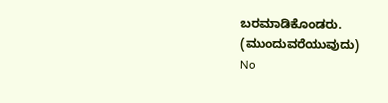ಬರಮಾಡಿಕೊಂಡರು.
(ಮುಂದುವರೆಯುವುದು)
No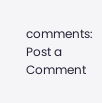comments:
Post a Comment